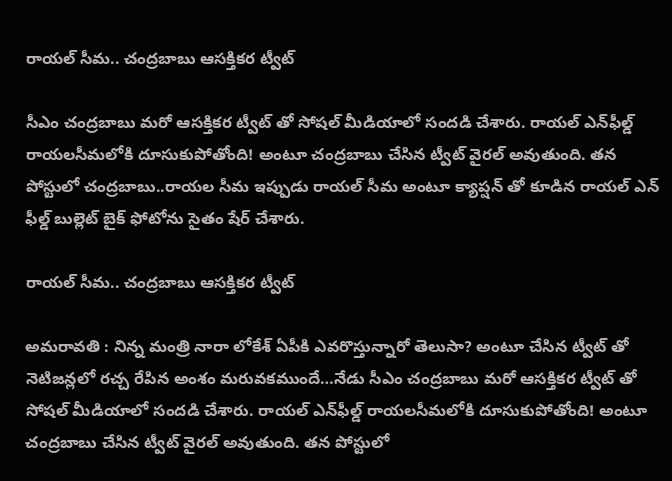రాయల్ సీమ.. చంద్రబాబు ఆసక్తికర ట్వీట్

సీఎం చంద్రబాబు మరో ఆసక్తికర ట్వీట్ తో సోషల్ మీడియాలో సందడి చేశారు. రాయల్ ఎన్‌ఫీల్డ్ రాయలసీమలోకి దూసుకుపోతోంది! అంటూ చంద్రబాబు చేసిన ట్వీట్ వైరల్ అవుతుంది. తన పోస్టులో చంద్రబాబు..రాయల సీమ ఇప్పుడు రాయల్ సీమ అంటూ క్యాప్షన్ తో కూడిన రాయల్ ఎన్ ఫీల్డ్ బుల్లెట్ బైక్ ఫోటోను సైతం షేర్ చేశారు.

రాయల్ సీమ.. చంద్రబాబు ఆసక్తికర ట్వీట్

అమరావతి : నిన్న మంత్రి నారా లోకేశ్ ఏపీకి ఎవరొస్తున్నారో తెలుసా? అంటూ చేసిన ట్వీట్ తో నెటిజన్లలో రచ్చ రేపిన అంశం మరువకముందే…నేడు సీఎం చంద్రబాబు మరో ఆసక్తికర ట్వీట్ తో  సోషల్ మీడియాలో సందడి చేశారు. రాయల్ ఎన్‌ఫీల్డ్ రాయలసీమలోకి దూసుకుపోతోంది! అంటూ చంద్రబాబు చేసిన ట్వీట్ వైరల్ అవుతుంది. తన పోస్టులో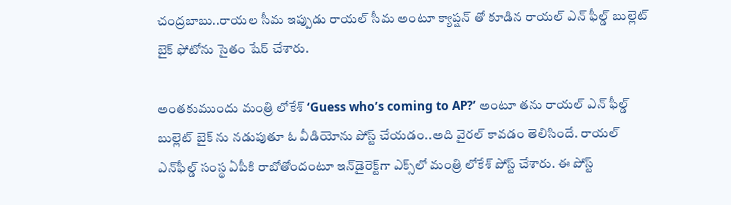చంద్రబాబు..రాయల సీమ ఇప్పుడు రాయల్ సీమ అంటూ క్యాప్షన్ తో కూడిన రాయల్ ఎన్ ఫీల్డ్ బుల్లెట్ బైక్ ఫోటోను సైతం షేర్ చేశారు.

అంతకుముందు మంత్రి లోకేశ్ ‘Guess who’s coming to AP?’ అంటూ తను రాయల్ ఎన్ ఫీల్డ్ బుల్లెట్ బైక్ ను నడుపుతూ ఓ వీడియోను పోస్ట్ చేయడం..అది వైరల్ కావడం తెలిసిందే. రాయల్‌ ఎన్‌ఫీల్డ్ సంస్థ ఏపీకి రాబోతోందంటూ ఇన్‌డైరెక్ట్‌గా ఎక్స్‌లో మంత్రి లోకేశ్ పోస్ట్ చేశారు. ఈ పోస్ట్‌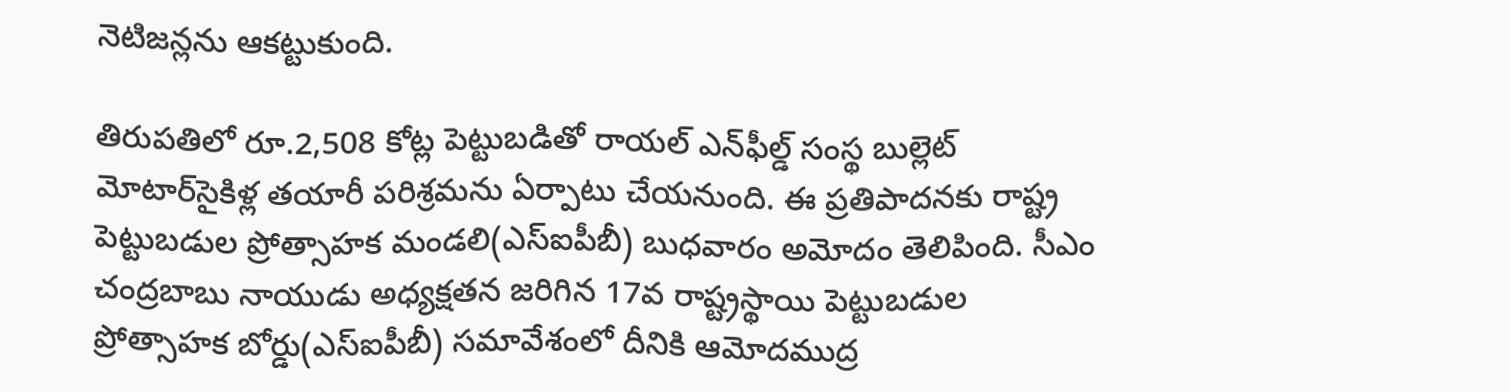నెటిజన్లను ఆకట్టుకుంది.

తిరుపతిలో రూ.2,508 కోట్ల పెట్టుబడితో రాయల్‌ ఎన్‌ఫీల్డ్‌ సంస్థ బుల్లెట్‌ మోటార్‌సైకిళ్ల తయారీ పరిశ్రమను ఏర్పాటు చేయనుంది. ఈ ప్రతిపాదనకు రాష్ట్ర పెట్టుబడుల ప్రోత్సాహక మండలి(ఎస్‌ఐపీబీ) బుధవారం అమోదం తెలిపింది. సీఎం చంద్రబాబు నాయుడు అధ్యక్షతన జరిగిన 17వ రాష్ట్రస్థాయి పెట్టుబడుల ప్రోత్సాహక బోర్డు(ఎస్‌ఐపీబీ) సమావేశంలో దీనికి ఆమోదముద్ర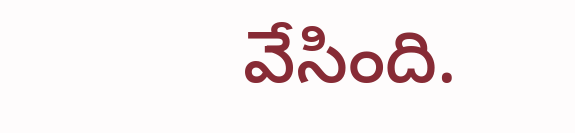వేసింది.